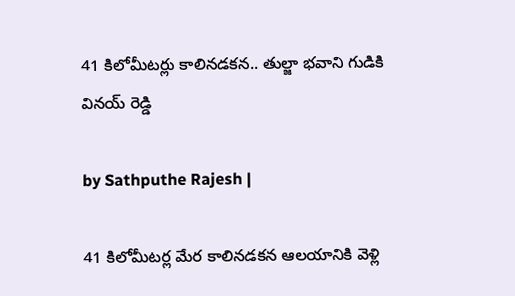41 కిలోమీటర్లు కాలినడకన.. తుల్జా భవాని గుడికి వినయ్ రెడ్డి

by Sathputhe Rajesh |

41 కిలోమీటర్ల మేర కాలినడకన ఆలయానికి వెళ్లి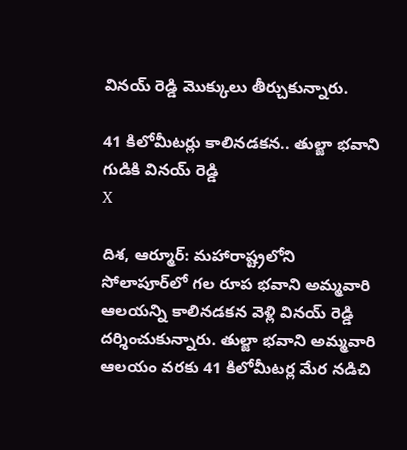వినయ్ రెడ్డి మొక్కులు తీర్చుకున్నారు.

41 కిలోమీటర్లు కాలినడకన.. తుల్జా భవాని గుడికి వినయ్ రెడ్డి
X

దిశ, ఆర్మూర్: మహారాష్ట్రలోని సోలాపూర్‌లో గల రూప భవాని అమ్మవారి ఆలయన్ని కాలినడకన వెళ్లి వినయ్ రెడ్డి దర్శించుకున్నారు. తుల్జా భవాని అమ్మవారి ఆలయం వరకు 41 కిలోమీటర్ల మేర నడిచి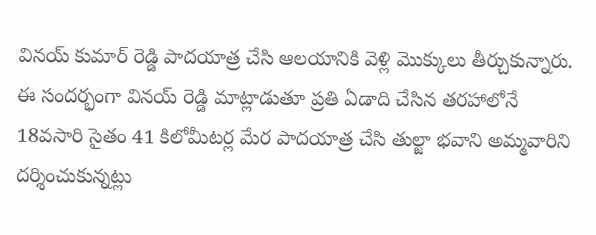వినయ్ కుమార్ రెడ్డి పాదయాత్ర చేసి ఆలయానికి వెళ్లి మొక్కులు తీర్చుకున్నారు. ఈ సందర్భంగా వినయ్ రెడ్డి మాట్లాడుతూ ప్రతి ఏడాది చేసిన తరహాలోనే 18వసారి సైతం 41 కిలోమీటర్ల మేర పాదయాత్ర చేసి తుల్జా భవాని అమ్మవారిని దర్శించుకున్నట్లు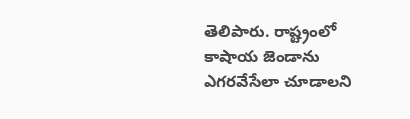తెలిపారు. రాష్ట్రంలో కాషాయ జెండాను ఎగరవేసేలా చూడాలని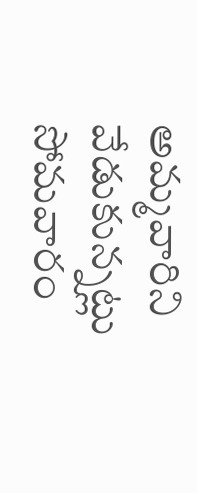అమ్మవారిని వేడుకున్నట్లు సోమవారం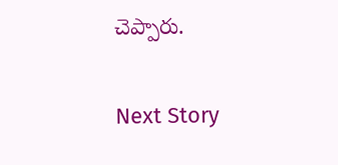చెప్పారు.

Next Story